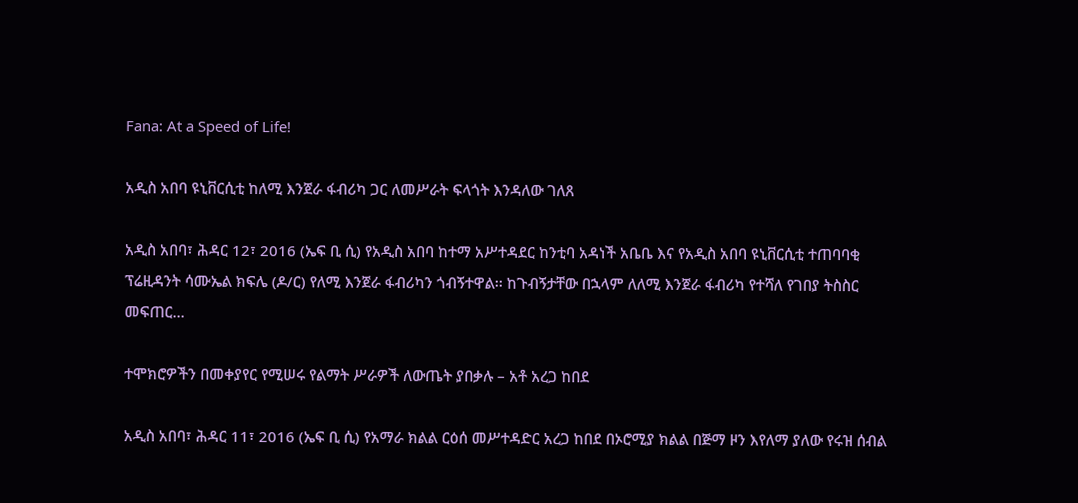Fana: At a Speed of Life!

አዲስ አበባ ዩኒቨርሲቲ ከለሚ እንጀራ ፋብሪካ ጋር ለመሥራት ፍላጎት እንዳለው ገለጸ

አዲስ አበባ፣ ሕዳር 12፣ 2016 (ኤፍ ቢ ሲ) የአዲስ አበባ ከተማ አሥተዳደር ከንቲባ አዳነች አቤቤ እና የአዲስ አበባ ዩኒቨርሲቲ ተጠባባቂ ፕሬዚዳንት ሳሙኤል ክፍሌ (ዶ/ር) የለሚ እንጀራ ፋብሪካን ጎብኝተዋል፡፡ ከጉብኝታቸው በኋላም ለለሚ እንጀራ ፋብሪካ የተሻለ የገበያ ትስስር መፍጠር…

ተሞክሮዎችን በመቀያየር የሚሠሩ የልማት ሥራዎች ለውጤት ያበቃሉ – አቶ አረጋ ከበደ

አዲስ አበባ፣ ሕዳር 11፣ 2016 (ኤፍ ቢ ሲ) የአማራ ክልል ርዕሰ መሥተዳድር አረጋ ከበደ በኦሮሚያ ክልል በጅማ ዞን እየለማ ያለው የሩዝ ሰብል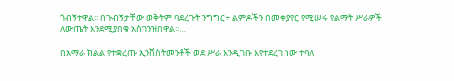ጎብኝተዋል፡፡ በጉብኝታቸው ወቅትም ባደረጉት ንግግር÷ ልምዶችን በመቀያየር የሚሠሩ የልማት ሥራዎች ለውጤት እንደሚያበቁ አስገንዝበዋል፡፡…

በአማራ ክልል የተቋረጡ ኢንቨስትመንቶች ወደ ሥራ እንዲገቡ እየተደረገ ነው ተባለ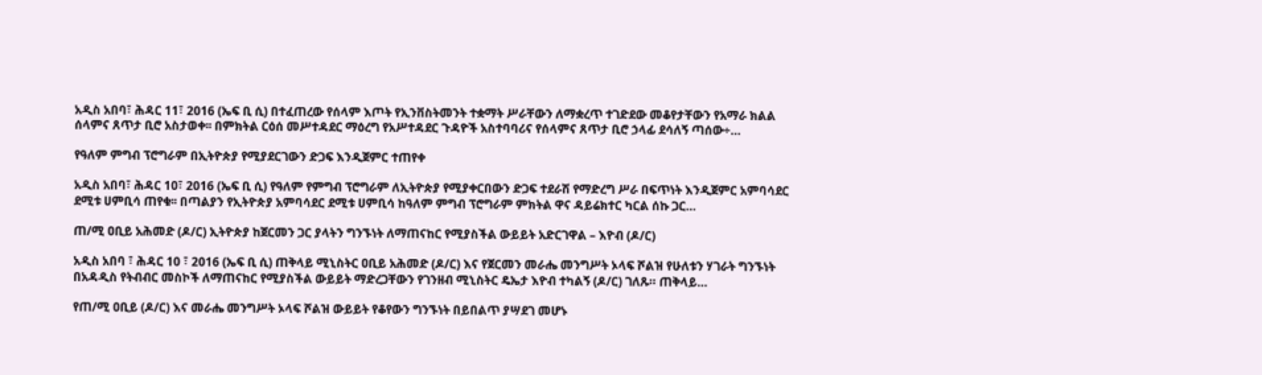አዲስ አበባ፣ ሕዳር 11፣ 2016 (ኤፍ ቢ ሲ) በተፈጠረው የሰላም እጦት የኢንቨስትመንት ተቋማት ሥራቸውን ለማቋረጥ ተገድደው መቆየታቸውን የአማራ ክልል ሰላምና ጸጥታ ቢሮ አስታወቀ፡፡ በምክትል ርዕሰ መሥተዳደር ማዕረግ የአሥተዳደር ጉዳዮች አስተባባሪና የሰላምና ጸጥታ ቢሮ ኃላፊ ደሳለኝ ጣሰው÷…

የዓለም ምግብ ፕሮግራም በኢትዮጵያ የሚያደርገውን ድጋፍ እንዲጀምር ተጠየቀ

አዲስ አበባ፣ ሕዳር 10፣ 2016 (ኤፍ ቢ ሲ) የዓለም የምግብ ፕሮግራም ለኢትዮጵያ የሚያቀርበውን ድጋፍ ተደራሽ የማድረግ ሥራ በፍጥነት እንዲጀምር አምባሳደር ደሚቱ ሀምቢሳ ጠየቁ፡፡ በጣልያን የኢትዮጵያ አምባሳደር ደሚቱ ሀምቢሳ ከዓለም ምግብ ፕሮግራም ምክትል ዋና ዳይሬክተር ካርል ሰኩ ጋር…

ጠ/ሚ ዐቢይ አሕመድ (ዶ/ር) ኢትዮጵያ ከጀርመን ጋር ያላትን ግንኙነት ለማጠናከር የሚያስችል ውይይት አድርገዋል – እዮብ (ዶ/ር)

አዲስ አበባ ፣ ሕዳር 10 ፣ 2016 (ኤፍ ቢ ሲ) ጠቅላይ ሚኒስትር ዐቢይ አሕመድ (ዶ/ር) እና የጀርመን መራሔ መንግሥት ኦላፍ ሾልዝ የሁለቱን ሃገራት ግንኙነት በአዳዲስ የትብብር መስኮች ለማጠናከር የሚያስችል ውይይት ማድረጋቸውን የገንዘብ ሚኒስትር ዴኤታ እዮብ ተካልኝ (ዶ/ር) ገለጹ። ጠቅላይ…

የጠ/ሚ ዐቢይ (ዶ/ር) እና መራሔ መንግሥት ኦላፍ ሾልዝ ውይይት የቆየውን ግንኙነት በይበልጥ ያሣደገ መሆኑ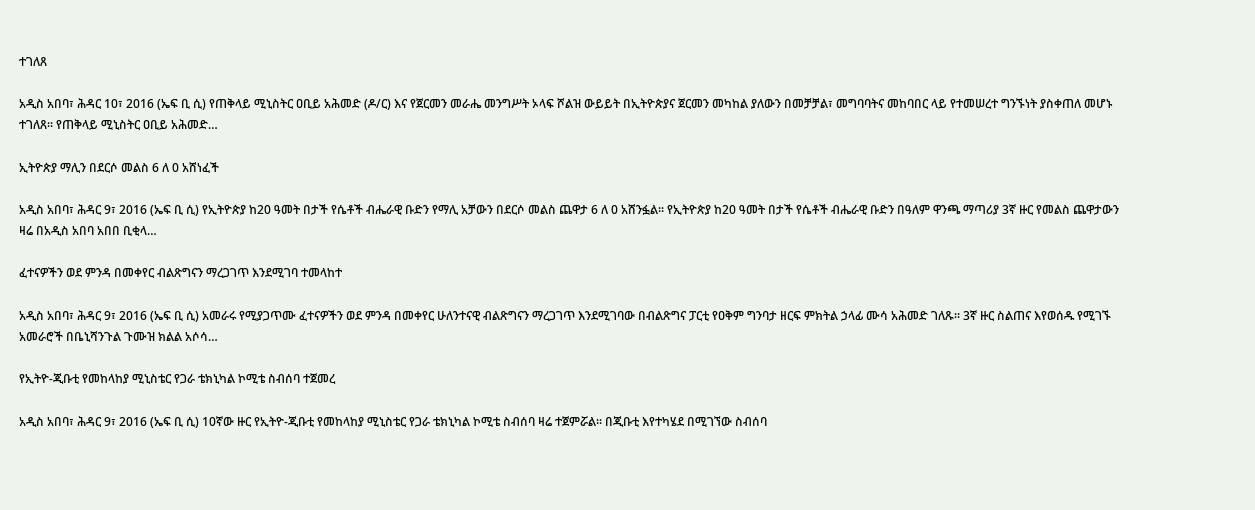ተገለጸ

አዲስ አበባ፣ ሕዳር 10፣ 2016 (ኤፍ ቢ ሲ) የጠቅላይ ሚኒስትር ዐቢይ አሕመድ (ዶ/ር) እና የጀርመን መራሔ መንግሥት ኦላፍ ሾልዝ ውይይት በኢትዮጵያና ጀርመን መካከል ያለውን በመቻቻል፣ መግባባትና መከባበር ላይ የተመሠረተ ግንኙነት ያስቀጠለ መሆኑ ተገለጸ፡፡ የጠቅላይ ሚኒስትር ዐቢይ አሕመድ…

ኢትዮጵያ ማሊን በደርሶ መልስ 6 ለ 0 አሸነፈች

አዲስ አበባ፣ ሕዳር 9፣ 2016 (ኤፍ ቢ ሲ) የኢትዮጵያ ከ20 ዓመት በታች የሴቶች ብሔራዊ ቡድን የማሊ አቻውን በደርሶ መልስ ጨዋታ 6 ለ 0 አሸንፏል፡፡ የኢትዮጵያ ከ20 ዓመት በታች የሴቶች ብሔራዊ ቡድን በዓለም ዋንጫ ማጣሪያ 3ኛ ዙር የመልስ ጨዋታውን ዛሬ በአዲስ አበባ አበበ ቢቂላ…

ፈተናዎችን ወደ ምንዳ በመቀየር ብልጽግናን ማረጋገጥ እንደሚገባ ተመላከተ

አዲስ አበባ፣ ሕዳር 9፣ 2016 (ኤፍ ቢ ሲ) አመራሩ የሚያጋጥሙ ፈተናዎችን ወደ ምንዳ በመቀየር ሁለንተናዊ ብልጽግናን ማረጋገጥ እንደሚገባው በብልጽግና ፓርቲ የዐቅም ግንባታ ዘርፍ ምክትል ኃላፊ ሙሳ አሕመድ ገለጹ፡፡ 3ኛ ዙር ስልጠና እየወሰዱ የሚገኙ አመራሮች በቤኒሻንጉል ጉሙዝ ክልል አሶሳ…

የኢትዮ-ጂቡቲ የመከላከያ ሚኒስቴር የጋራ ቴክኒካል ኮሚቴ ስብሰባ ተጀመረ

አዲስ አበባ፣ ሕዳር 9፣ 2016 (ኤፍ ቢ ሲ) 10ኛው ዙር የኢትዮ-ጂቡቲ የመከላከያ ሚኒስቴር የጋራ ቴክኒካል ኮሚቴ ስብሰባ ዛሬ ተጀምሯል፡፡ በጂቡቲ እየተካሄደ በሚገኘው ስብሰባ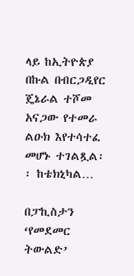ላይ ከኢትዮጵያ በኩል በብርጋዲየር ጄኔራል ተሾመ አናጋው የተመራ ልዑክ እየተሳተፈ መሆኑ ተገልጿል፡፡ ከቴክኒካል…

በፓኪስታን ‘የመደመር ትውልድ’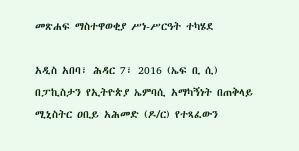መጽሐፍ ማስተዋወቂያ ሥነ-ሥርዓት ተካሄደ

አዲስ አበባ፣ ሕዳር 7፣ 2016 (ኤፍ ቢ ሲ) በፓኪስታን የኢትዮጵያ ኤምባሲ አማካኝነት በጠቅላይ ሚኒስትር ዐቢይ አሕመድ (ዶ/ር) የተጻፈውን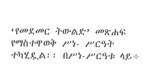‘የመደመር ትውልድ’ መጽሐፍ የማስተዋወቅ ሥነ- ሥርዓት ተካሂዷል፡፡ በሥነ-ሥርዓቱ ላይ÷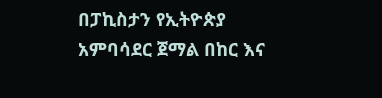በፓኪስታን የኢትዮጵያ አምባሳደር ጀማል በከር እና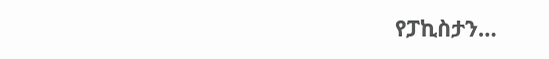የፓኪስታን…